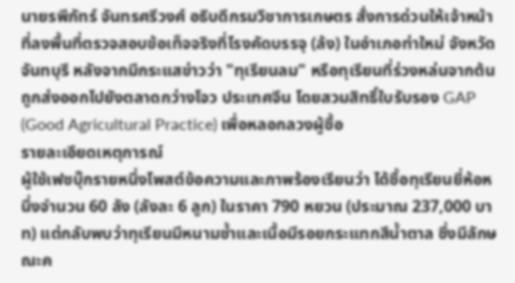นายรพีภัทร์ จันทรศรีวงศ์ อธิบดีกรมวิชาการเกษตร สั่งการด่วนให้เจ้าหน้าที่ลงพื้นที่ตรวจสอบข้อเท็จจริงที่โรงคัดบรรจุ (ล้ง) ในอำเภอท่าใหม่ จังหวัดจันทบุรี หลังจากมีกระแสข่าวว่า "ทุเรียนลม" หรือทุเรียนที่ร่วงหล่นจากต้น ถูกส่งออกไปยังตลาดกว่างโจว ประเทศจีน โดยสวมสิทธิ์ใบรับรอง GAP (Good Agricultural Practice) เพื่อหลอกลวงผู้ซื้อ
รายละเอียดเหตุการณ์
ผู้ใช้เฟซบุ๊กรายหนึ่งโพสต์ข้อความและภาพร้องเรียนว่า ได้ซื้อทุเรียนยี่ห้อหนึ่งจำนวน 60 ลัง (ลังละ 6 ลูก) ในราคา 790 หยวน (ประมาณ 237,000 บาท) แต่กลับพบว่าทุเรียนมีหนามช้ำและเนื้อมีรอยกระแทกสีน้ำตาล ซึ่งมีลักษณะค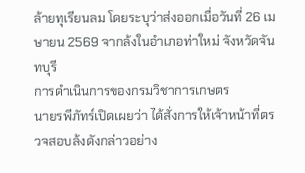ล้ายทุเรียนลม โดยระบุว่าส่งออกเมื่อวันที่ 26 เมษายน 2569 จากล้งในอำเภอท่าใหม่ จังหวัดจันทบุรี
การดำเนินการของกรมวิชาการเกษตร
นายรพีภัทร์เปิดเผยว่า ได้สั่งการให้เจ้าหน้าที่ตรวจสอบล้งดังกล่าวอย่าง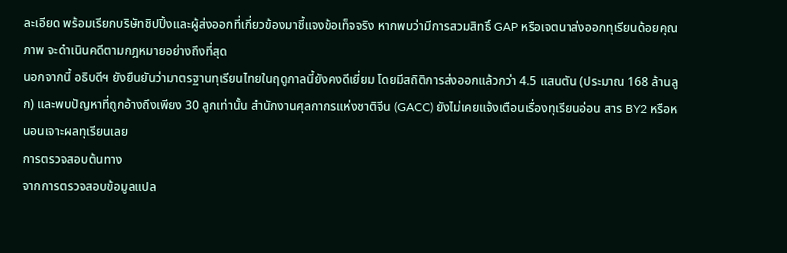ละเอียด พร้อมเรียกบริษัทชิปปิ้งและผู้ส่งออกที่เกี่ยวข้องมาชี้แจงข้อเท็จจริง หากพบว่ามีการสวมสิทธิ์ GAP หรือเจตนาส่งออกทุเรียนด้อยคุณภาพ จะดำเนินคดีตามกฎหมายอย่างถึงที่สุด
นอกจากนี้ อธิบดีฯ ยังยืนยันว่ามาตรฐานทุเรียนไทยในฤดูกาลนี้ยังคงดีเยี่ยม โดยมีสถิติการส่งออกแล้วกว่า 4.5 แสนตัน (ประมาณ 168 ล้านลูก) และพบปัญหาที่ถูกอ้างถึงเพียง 30 ลูกเท่านั้น สำนักงานศุลกากรแห่งชาติจีน (GACC) ยังไม่เคยแจ้งเตือนเรื่องทุเรียนอ่อน สาร BY2 หรือหนอนเจาะผลทุเรียนเลย
การตรวจสอบต้นทาง
จากการตรวจสอบข้อมูลแปล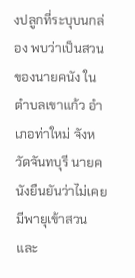งปลูกที่ระบุบนกล่อง พบว่าเป็นสวนของนายคนัง ในตำบลเขาแก้ว อำเภอท่าใหม่ จังหวัดจันทบุรี นายคนังยืนยันว่าไม่เคยมีพายุเข้าสวน และ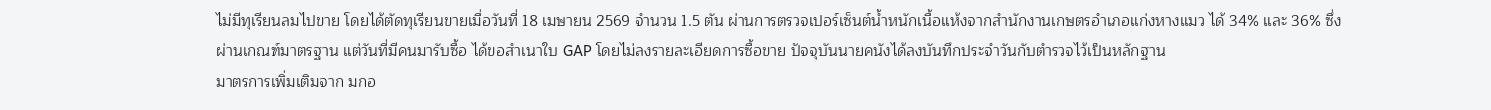ไม่มีทุเรียนลมไปขาย โดยได้ตัดทุเรียนขายเมื่อวันที่ 18 เมษายน 2569 จำนวน 1.5 ตัน ผ่านการตรวจเปอร์เซ็นต์น้ำหนักเนื้อแห้งจากสำนักงานเกษตรอำเภอแก่งหางแมว ได้ 34% และ 36% ซึ่งผ่านเกณฑ์มาตรฐาน แต่วันที่มีคนมารับซื้อ ได้ขอสำเนาใบ GAP โดยไม่ลงรายละเอียดการซื้อขาย ปัจจุบันนายคนังได้ลงบันทึกประจำวันกับตำรวจไว้เป็นหลักฐาน
มาตรการเพิ่มเติมจาก มกอ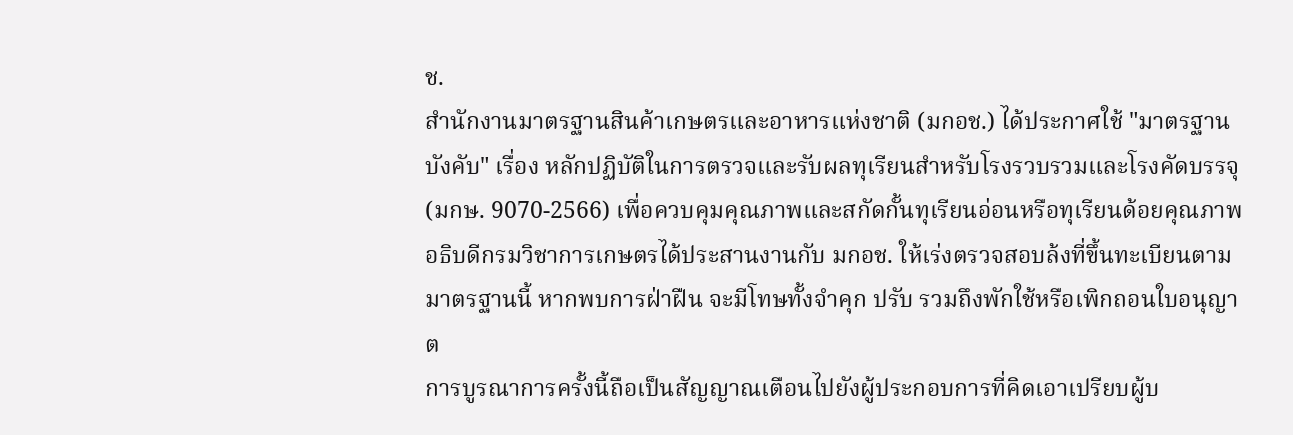ช.
สำนักงานมาตรฐานสินค้าเกษตรและอาหารแห่งชาติ (มกอช.) ได้ประกาศใช้ "มาตรฐานบังคับ" เรื่อง หลักปฏิบัติในการตรวจและรับผลทุเรียนสำหรับโรงรวบรวมและโรงคัดบรรจุ (มกษ. 9070-2566) เพื่อควบคุมคุณภาพและสกัดกั้นทุเรียนอ่อนหรือทุเรียนด้อยคุณภาพ อธิบดีกรมวิชาการเกษตรได้ประสานงานกับ มกอช. ให้เร่งตรวจสอบล้งที่ขึ้นทะเบียนตามมาตรฐานนี้ หากพบการฝ่าฝืน จะมีโทษทั้งจำคุก ปรับ รวมถึงพักใช้หรือเพิกถอนใบอนุญาต
การบูรณาการครั้งนี้ถือเป็นสัญญาณเตือนไปยังผู้ประกอบการที่คิดเอาเปรียบผู้บ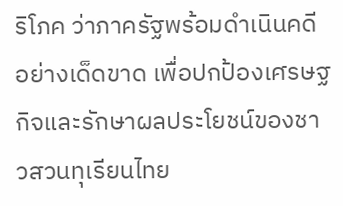ริโภค ว่าภาครัฐพร้อมดำเนินคดีอย่างเด็ดขาด เพื่อปกป้องเศรษฐกิจและรักษาผลประโยชน์ของชาวสวนทุเรียนไทย